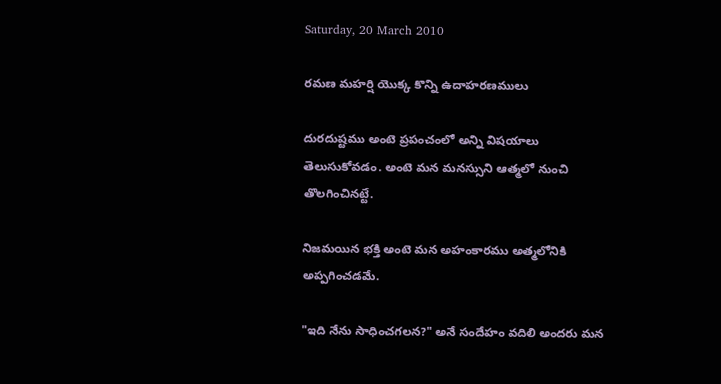Saturday, 20 March 2010

రమణ మహర్షి యొక్క కొన్ని ఉదాహరణములు

దురదుష్టము అంటె ప్రపంచంలో అన్ని విషయాలు తెలుసుకోవడం. అంటె మన మనస్సుని ఆత్మలో నుంచి తొలగించినట్టే.

నిజమయిన భక్తి అంటె మన అహంకారము అత్మలోనికి అప్పగించడమే.

"ఇది నేను సాధించగలన?" అనే సందేహం వదిలి అందరు మన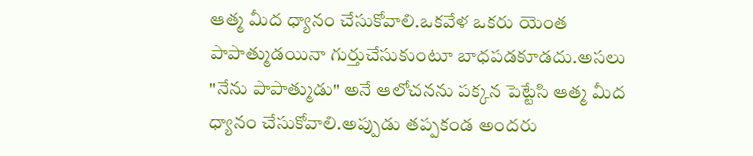ఆత్మ మీద ధ్యానం చేసుకోవాలి.ఒకవేళ ఒకరు యెంత పాపాత్ముడయినా గుర్తుచేసుకుంటూ బాధపడకూడదు.అసలు "నేను పాపాత్ముడు" అనే ఆలోచనను పక్కన పెట్టేసి ఆత్మ మీద ధ్యానం చేసుకోవాలి.అప్పుడు తప్పకండ అందరు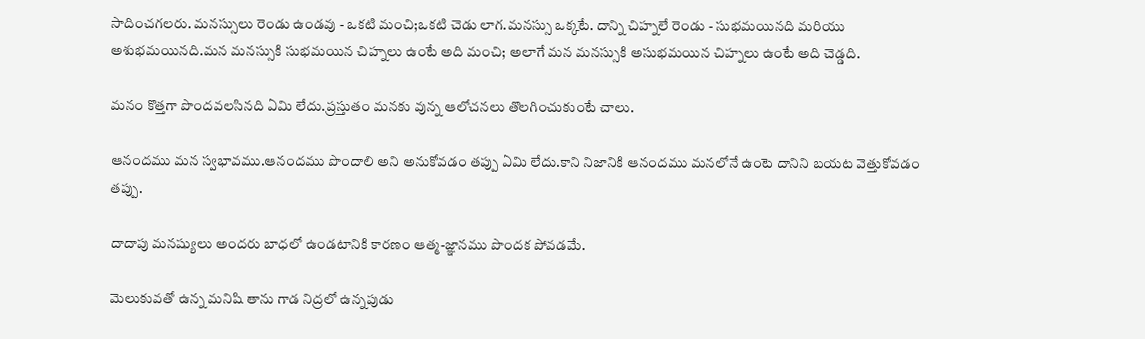సాదించగలరు. మనస్సులు రెండు ఉండవు - ఒకటి మంచి;ఒకటి చెడు లాగ.మనస్సు ఒక్కటే. దాన్ని చిహ్నలే రెండు - సుభమయినది మరియు అశుభమయినది.మన మనస్సుకి సుభమయిన చిహ్నలు ఉంటే అది మంచి; అలాగే మన మనస్సుకి అసుభమయిన చిహ్నలు ఉంటే అది చెడ్డది.

మనం కొత్తగా పొందవలసినది ఏమి లేదు.ప్రస్తుతం మనకు వున్న ఆలోచనలు తొలగించుకుంటే చాలు.

ఆనందము మన స్వభావము.ఆనందము పొందాలి అని అనుకోవడం తప్పు ఏమి లేదు.కాని నిజానికి ఆనందము మనలోనే ఉంటె దానిని బయట వెత్తుకోవడం తప్పు.

దాదాపు మనష్యులు అందరు బాధలో ఉండటానికి కారణం ఆత్మ-జ్ఞానము పొందక పోవడమే.

మెలుకువతో ఉన్న మనిషి తాను గాడ నిద్రలో ఉన్నపుడు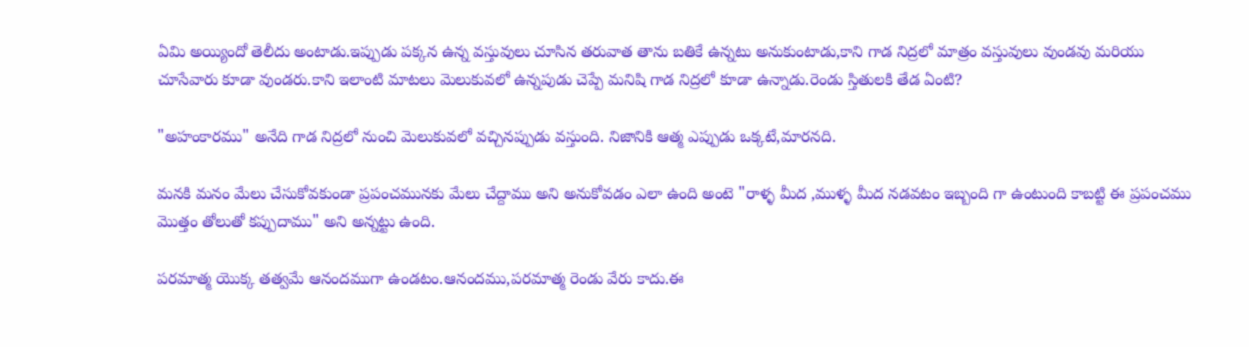ఏమి అయ్యిందో తెలీదు అంటాడు.ఇప్పుడు పక్కన ఉన్న వస్తువులు చూసిన తరువాత తాను బతికే ఉన్నటు అనుకుంటాడు,కాని గాడ నిద్రలో మాత్రం వస్తువులు వుండవు మరియు చూసేవారు కూడా వుండరు.కాని ఇలాంటి మాటలు మెలుకువలో ఉన్నపుడు చెప్పే మనిషి గాడ నిద్రలో కూడా ఉన్నాడు.రెండు స్తితులకి తేడ ఏంటి?

"అహంకారము" అనేది గాడ నిద్రలో నుంచి మెలుకువలో వచ్చినప్పుడు వస్తుంది. నిజానికి ఆత్మ ఎప్పుడు ఒక్కటే,మారనది.

మనకి మనం మేలు చేసుకోవకుండా ప్రపంచమునకు మేలు చేద్దాము అని అనుకోవడం ఎలా ఉంది అంటె "రాళ్ళ మీద ,ముళ్ళ మీద నడవటం ఇబ్బంది గా ఉంటుంది కాబట్టి ఈ ప్రపంచము మొత్తం తోలుతో కప్పుదాము" అని అన్నట్టు ఉంది.

పరమాత్మ యొక్క తత్వమే ఆనందముగా ఉండటం.ఆనందము,పరమాత్మ రెండు వేరు కాదు.ఈ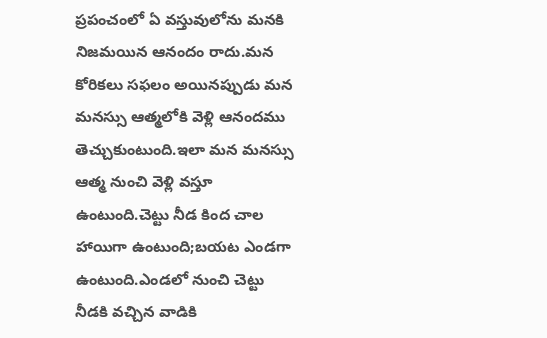ప్రపంచంలో ఏ వస్తువులోను మనకి నిజమయిన ఆనందం రాదు.మన కోరికలు సఫలం అయినప్పుడు మన మనస్సు ఆత్మలోకి వెళ్లి ఆనందము తెచ్చుకుంటుంది.ఇలా మన మనస్సు ఆత్మ నుంచి వెళ్లి వస్తూ ఉంటుంది.చెట్టు నీడ కింద చాల హాయిగా ఉంటుంది;బయట ఎండగా ఉంటుంది.ఎండలో నుంచి చెట్టు నీడకి వచ్చిన వాడికి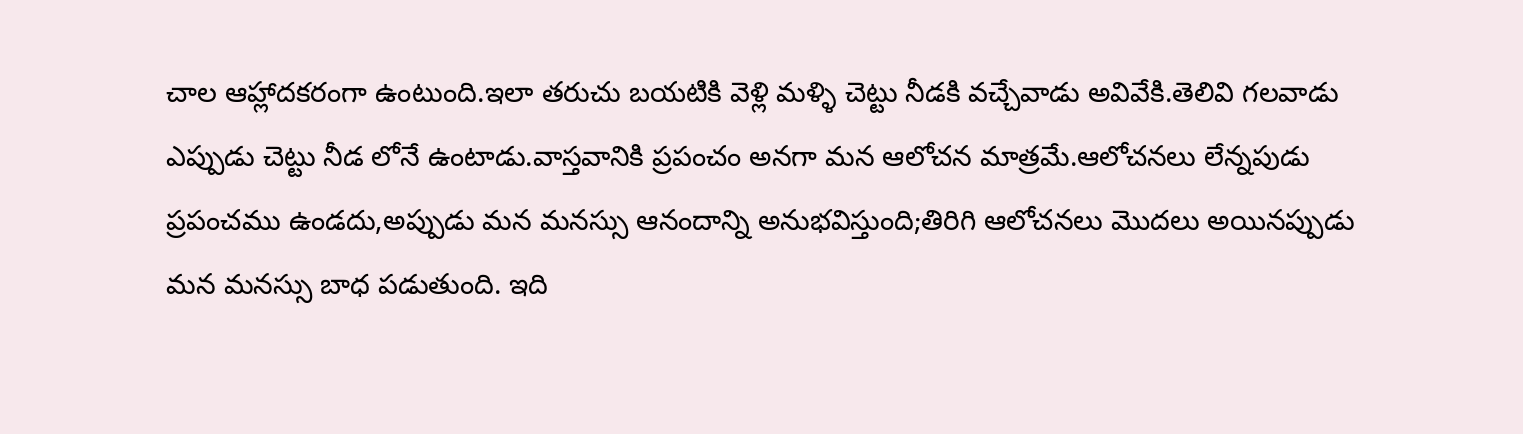చాల ఆహ్లాదకరంగా ఉంటుంది.ఇలా తరుచు బయటికి వెళ్లి మళ్ళి చెట్టు నీడకి వచ్చేవాడు అవివేకి.తెలివి గలవాడు ఎప్పుడు చెట్టు నీడ లోనే ఉంటాడు.వాస్తవానికి ప్రపంచం అనగా మన ఆలోచన మాత్రమే.ఆలోచనలు లేన్నపుడు ప్రపంచము ఉండదు,అప్పుడు మన మనస్సు ఆనందాన్ని అనుభవిస్తుంది;తిరిగి ఆలోచనలు మొదలు అయినప్పుడు మన మనస్సు బాధ పడుతుంది. ఇది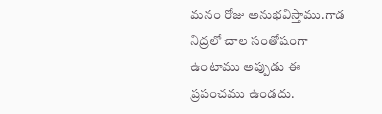మనం రోజు అనుభవిస్తాము.గాడ నిద్రలో చాల సంతోషంగా ఉంటాము అప్పుడు ఈ ప్రపంచము ఉండదు.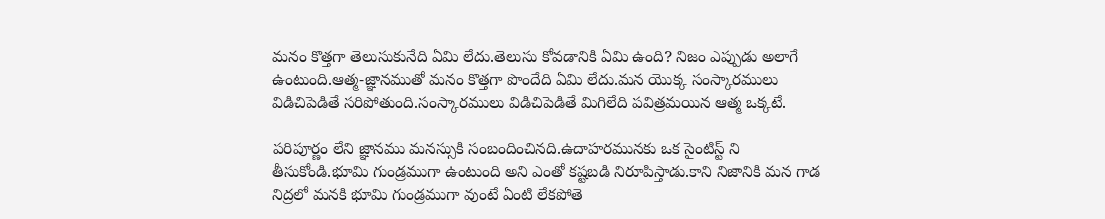మనం కొత్తగా తెలుసుకునేది ఏమి లేదు.తెలుసు కోవడానికి ఏమి ఉంది? నిజం ఎప్పుడు అలాగే ఉంటుంది.ఆత్మ-జ్ఞానముతో మనం కొత్తగా పొందేది ఏమి లేదు.మన యొక్క సంస్కారములు విడిచిపెడితే సరిపోతుంది.సంస్కారములు విడిచిపెడితే మిగిలేది పవిత్రమయిన ఆత్మ ఒక్కటే.

పరిపూర్ణం లేని జ్ఞానము మనస్సుకి సంబందించినది.ఉదాహరమునకు ఒక సైంటిస్ట్ ని తీసుకోండి.భూమి గుండ్రముగా ఉంటుంది అని ఎంతో కష్టబడి నిరూపిస్తాడు.కాని నిజానికి మన గాడ నిద్రలో మనకి భూమి గుండ్రముగా వుంటే ఏంటి లేకపోతె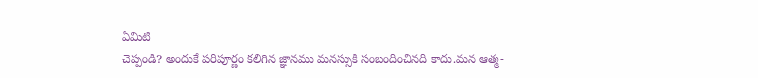ఏమిటి
చెప్పండి? అందుకే పరిపూర్ణం కలిగిన జ్ఞానము మనస్సుకి సంబందించినది కాదు.మన ఆత్మ-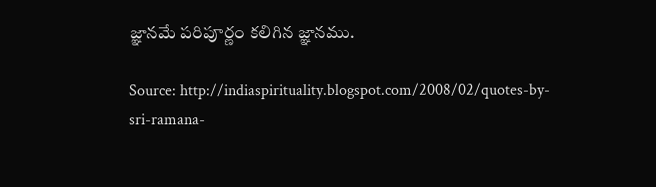జ్ఞానమే పరిపూర్ణం కలిగిన జ్ఞానము.

Source: http://indiaspirituality.blogspot.com/2008/02/quotes-by-sri-ramana-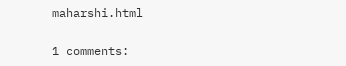maharshi.html

1 comments: